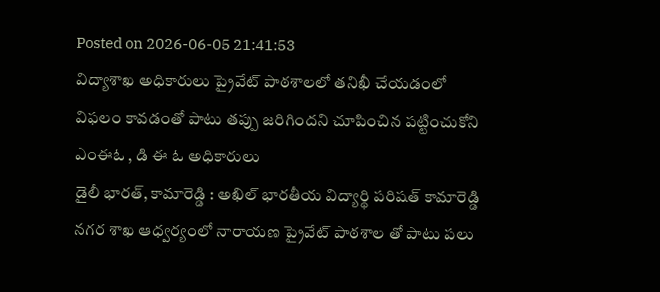Posted on 2026-06-05 21:41:53
విద్యాశాఖ అధికారులు ప్రైవేట్ పాఠశాలలో తనిఖీ చేయడంలో విఫలం కావడంతో పాటు తప్పు జరిగిందని చూపించిన పట్టించుకోని ఎంఈఓ , డి ఈ ఓ అధికారులు
డైలీ భారత్, కామారెడ్డి : అఖిల్ భారతీయ విద్యార్థి పరిషత్ కామారెడ్డి నగర శాఖ ఆధ్వర్యంలో నారాయణ ప్రైవేట్ పాఠశాల తో పాటు పలు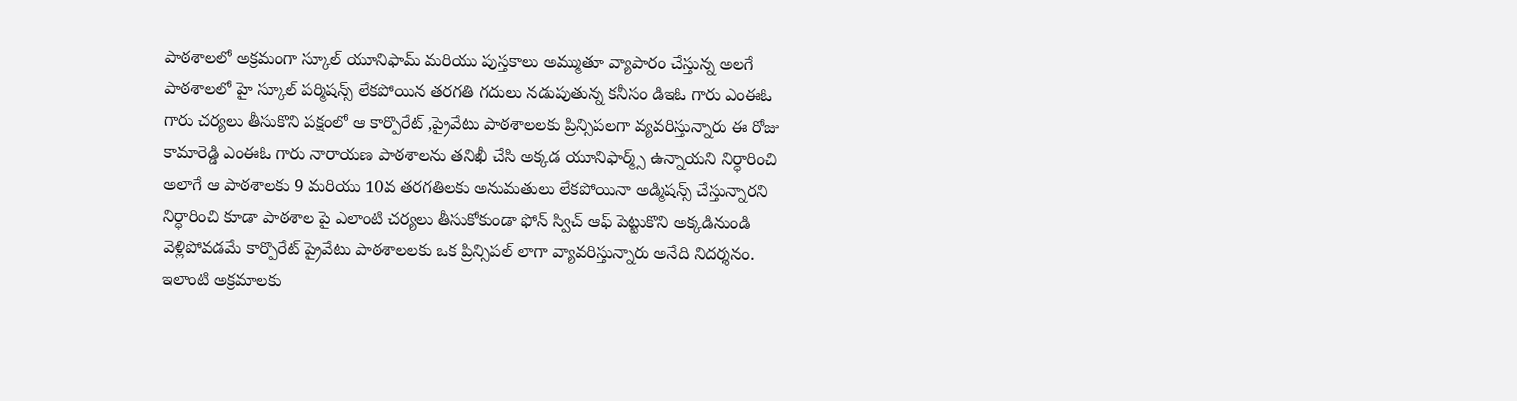పాఠశాలలో అక్రమంగా స్కూల్ యూనిఫామ్ మరియు పుస్తకాలు అమ్ముతూ వ్యాపారం చేస్తున్న అలగే పాఠశాలలో హై స్కూల్ పర్మిషన్స్ లేకపోయిన తరగతి గదులు నడుపుతున్న కనీసం డిఇఓ గారు ఎంఈఓ గారు చర్యలు తీసుకొని పక్షంలో ఆ కార్పొరేట్ ,ప్రైవేటు పాఠశాలలకు ప్రిన్సిపలగా వ్యవరిస్తున్నారు ఈ రోజు కామారెడ్డి ఎంఈఓ గారు నారాయణ పాఠశాలను తనిఖీ చేసి అక్కడ యూనిఫార్మ్స్ ఉన్నాయని నిర్ధారించి అలాగే ఆ పాఠశాలకు 9 మరియు 10వ తరగతిలకు అనుమతులు లేకపోయినా అడ్మిషన్స్ చేస్తున్నారని నిర్ధారించి కూడా పాఠశాల పై ఎలాంటి చర్యలు తీసుకోకుండా ఫోన్ స్విచ్ ఆఫ్ పెట్టుకొని అక్కడినుండి వెళ్లిపోవడమే కార్పొరేట్ ప్రైవేటు పాఠశాలలకు ఒక ప్రిన్సిపల్ లాగా వ్యావరిస్తున్నారు అనేది నిదర్శనం. ఇలాంటి అక్రమాలకు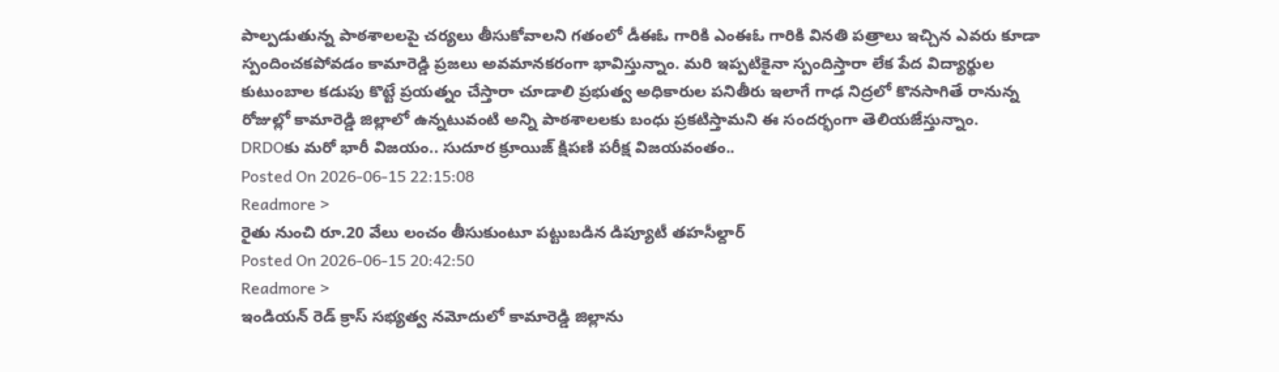పాల్పడుతున్న పాఠశాలలపై చర్యలు తీసుకోవాలని గతంలో డీఈఓ గారికి ఎంఈఓ గారికి వినతి పత్రాలు ఇచ్చిన ఎవరు కూడా స్పందించకపోవడం కామారెడ్డి ప్రజలు అవమానకరంగా భావిస్తున్నాం. మరి ఇప్పటికైనా స్పందిస్తారా లేక పేద విద్యార్థుల కుటుంబాల కడుపు కొట్టే ప్రయత్నం చేస్తారా చూడాలి ప్రభుత్వ అధికారుల పనితీరు ఇలాగే గాఢ నిద్రలో కొనసాగితే రానున్న రోజుల్లో కామారెడ్డి జిల్లాలో ఉన్నటువంటి అన్ని పాఠశాలలకు బంధు ప్రకటిస్తామని ఈ సందర్భంగా తెలియజేస్తున్నాం.
DRDOకు మరో భారీ విజయం.. సుదూర క్రూయిజ్ క్షిపణి పరీక్ష విజయవంతం..
Posted On 2026-06-15 22:15:08
Readmore >
రైతు నుంచి రూ.20 వేలు లంచం తీసుకుంటూ పట్టుబడిన డిప్యూటీ తహసీల్దార్
Posted On 2026-06-15 20:42:50
Readmore >
ఇండియన్ రెడ్ క్రాస్ సభ్యత్వ నమోదులో కామారెడ్డి జిల్లాను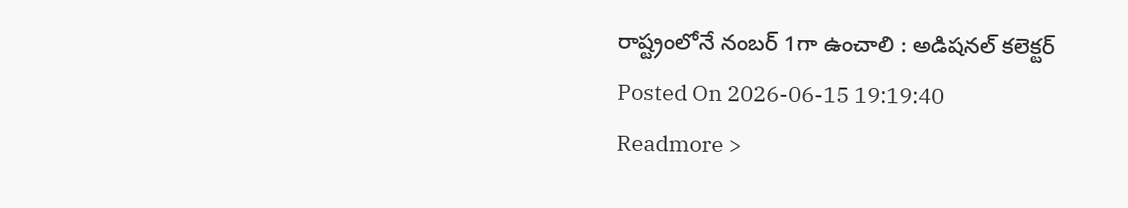రాష్ట్రంలోనే నంబర్ 1గా ఉంచాలి : అడిషనల్ కలెక్టర్
Posted On 2026-06-15 19:19:40
Readmore >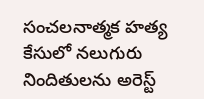సంచలనాత్మక హత్య కేసులో నలుగురు నిందితులను అరెస్ట్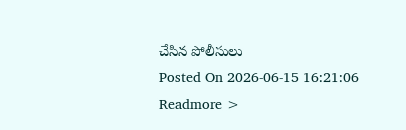చేసిన పోలీసులు
Posted On 2026-06-15 16:21:06
Readmore >